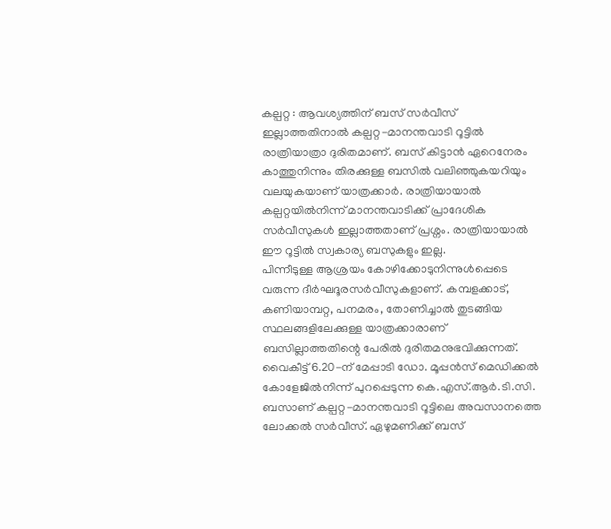കല്പറ്റ : ആവശ്യത്തിന് ബസ് സർവീസ് ഇല്ലാത്തതിനാൽ കല്പറ്റ-മാനന്തവാടി റൂട്ടിൽ രാത്രിയാത്രാ ദുരിതമാണ്. ബസ് കിട്ടാൻ ഏറെനേരം കാത്തുനിന്നും തിരക്കുള്ള ബസിൽ വലിഞ്ഞുകയറിയും വലയുകയാണ് യാത്രക്കാർ. രാത്രിയായാൽ കല്പറ്റയിൽനിന്ന് മാനന്തവാടിക്ക് പ്രാദേശിക സർവീസുകൾ ഇല്ലാത്തതാണ് പ്രശ്നം. രാത്രിയായാൽ ഈ റൂട്ടിൽ സ്വകാര്യ ബസുകളും ഇല്ല.
പിന്നീടുള്ള ആശ്രയം കോഴിക്കോടുനിന്നുൾപ്പെടെ വരുന്ന ദീർഘദൂരസർവീസുകളാണ്. കമ്പളക്കാട്, കണിയാമ്പറ്റ, പനമരം, തോണിച്ചാൽ തുടങ്ങിയ സ്ഥലങ്ങളിലേക്കുള്ള യാത്രക്കാരാണ് ബസില്ലാത്തതിന്റെ പേരിൽ ദുരിതമനുഭവിക്കുന്നത്.
വൈകീട്ട് 6.20-ന് മേപ്പാടി ഡോ. മൂപ്പൻസ് മെഡിക്കൽ കോളേജിൽനിന്ന് പുറപ്പെടുന്ന കെ.എസ്.ആർ.ടി.സി. ബസാണ് കല്പറ്റ-മാനന്തവാടി റൂട്ടിലെ അവസാനത്തെ ലോക്കൽ സർവീസ്. ഏഴുമണിക്ക് ബസ്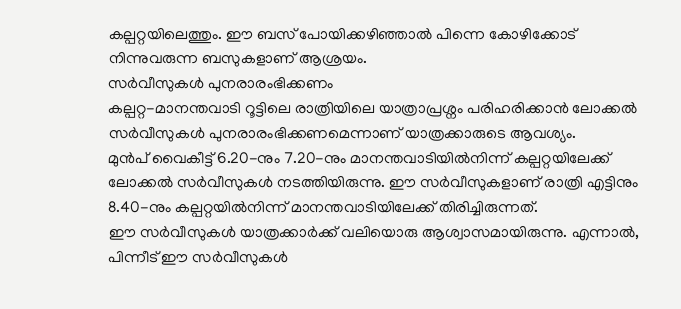കല്പറ്റയിലെത്തും. ഈ ബസ് പോയിക്കഴിഞ്ഞാൽ പിന്നെ കോഴിക്കോട് നിന്നുവരുന്ന ബസുകളാണ് ആശ്രയം.
സർവീസുകൾ പുനരാരംഭിക്കണം
കല്പറ്റ-മാനന്തവാടി റൂട്ടിലെ രാത്രിയിലെ യാത്രാപ്രശ്നം പരിഹരിക്കാൻ ലോക്കൽ സർവീസുകൾ പുനരാരംഭിക്കണമെന്നാണ് യാത്രക്കാരുടെ ആവശ്യം.
മുൻപ് വൈകീട്ട് 6.20-നും 7.20-നും മാനന്തവാടിയിൽനിന്ന് കല്പറ്റയിലേക്ക് ലോക്കൽ സർവീസുകൾ നടത്തിയിരുന്നു. ഈ സർവീസുകളാണ് രാത്രി എട്ടിനും 8.40-നും കല്പറ്റയിൽനിന്ന് മാനന്തവാടിയിലേക്ക് തിരിച്ചിരുന്നത്.
ഈ സർവീസുകൾ യാത്രക്കാർക്ക് വലിയൊരു ആശ്വാസമായിരുന്നു. എന്നാൽ, പിന്നീട് ഈ സർവീസുകൾ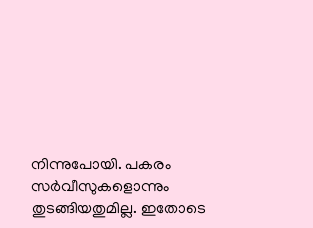നിന്നുപോയി. പകരം സർവീസുകളൊന്നും തുടങ്ങിയതുമില്ല. ഇതോടെ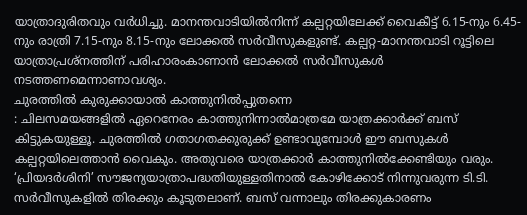യാത്രാദുരിതവും വർധിച്ചു. മാനന്തവാടിയിൽനിന്ന് കല്പറ്റയിലേക്ക് വൈകീട്ട് 6.15-നും 6.45-നും രാത്രി 7.15-നും 8.15-നും ലോക്കൽ സർവീസുകളുണ്ട്. കല്പറ്റ-മാനന്തവാടി റൂട്ടിലെ യാത്രാപ്രശ്നത്തിന് പരിഹാരംകാണാൻ ലോക്കൽ സർവീസുകൾ നടത്തണമെന്നാണാവശ്യം.
ചുരത്തിൽ കുരുക്കായാൽ കാത്തുനിൽപ്പുതന്നെ
: ചിലസമയങ്ങളിൽ ഏറെനേരം കാത്തുനിന്നാൽമാത്രമേ യാത്രക്കാർക്ക് ബസ് കിട്ടുകയുള്ളൂ. ചുരത്തിൽ ഗതാഗതക്കുരുക്ക് ഉണ്ടാവുമ്പോൾ ഈ ബസുകൾ കല്പറ്റയിലെത്താൻ വൈകും. അതുവരെ യാത്രക്കാർ കാത്തുനിൽക്കേണ്ടിയും വരും. ‘പ്രിയദർശിനി’ സൗജന്യയാത്രാപദ്ധതിയുള്ളതിനാൽ കോഴിക്കോട് നിന്നുവരുന്ന ടി.ടി. സർവീസുകളിൽ തിരക്കും കൂടുതലാണ്. ബസ് വന്നാലും തിരക്കുകാരണം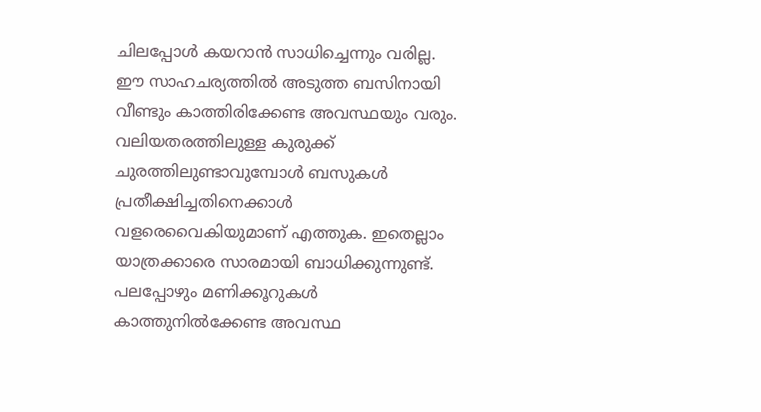ചിലപ്പോൾ കയറാൻ സാധിച്ചെന്നും വരില്ല. ഈ സാഹചര്യത്തിൽ അടുത്ത ബസിനായി വീണ്ടും കാത്തിരിക്കേണ്ട അവസ്ഥയും വരും. വലിയതരത്തിലുള്ള കുരുക്ക് ചുരത്തിലുണ്ടാവുമ്പോൾ ബസുകൾ പ്രതീക്ഷിച്ചതിനെക്കാൾ വളരെവൈകിയുമാണ് എത്തുക. ഇതെല്ലാം യാത്രക്കാരെ സാരമായി ബാധിക്കുന്നുണ്ട്. പലപ്പോഴും മണിക്കൂറുകൾ കാത്തുനിൽക്കേണ്ട അവസ്ഥ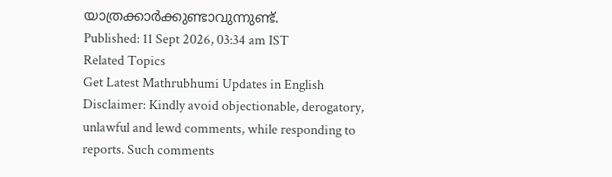യാത്രക്കാർക്കുണ്ടാവുന്നുണ്ട്.
Published: 11 Sept 2026, 03:34 am IST
Related Topics
Get Latest Mathrubhumi Updates in English
Disclaimer: Kindly avoid objectionable, derogatory, unlawful and lewd comments, while responding to reports. Such comments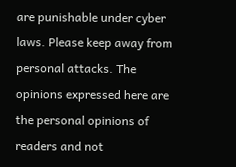are punishable under cyber laws. Please keep away from personal attacks. The opinions expressed here are the personal opinions of readers and not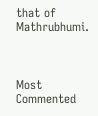that of Mathrubhumi.



Most Commented